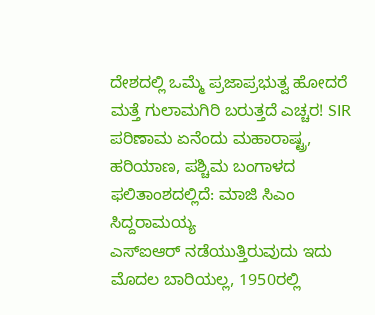ದೇಶದಲ್ಲಿ ಒಮ್ಮೆ ಪ್ರಜಾಪ್ರಭುತ್ವ ಹೋದರೆ ಮತ್ತೆ ಗುಲಾಮಗಿರಿ ಬರುತ್ತದೆ ಎಚ್ಚರ! SIR ಪರಿಣಾಮ ಏನೆಂದು ಮಹಾರಾಷ್ಟ್ರ, ಹರಿಯಾಣ, ಪಶ್ಚಿಮ ಬಂಗಾಳದ ಫಲಿತಾಂಶದಲ್ಲಿದೆ: ಮಾಜಿ ಸಿಎಂ ಸಿದ್ದರಾಮಯ್ಯ
ಎಸ್ಐಆರ್ ನಡೆಯುತ್ತಿರುವುದು ಇದು ಮೊದಲ ಬಾರಿಯಲ್ಲ, 1950ರಲ್ಲಿ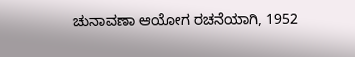ಚುನಾವಣಾ ಆಯೋಗ ರಚನೆಯಾಗಿ, 1952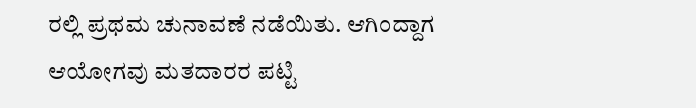ರಲ್ಲಿ ಪ್ರಥಮ ಚುನಾವಣೆ ನಡೆಯಿತು. ಆಗಿಂದ್ದಾಗ ಆಯೋಗವು ಮತದಾರರ ಪಟ್ಟಿ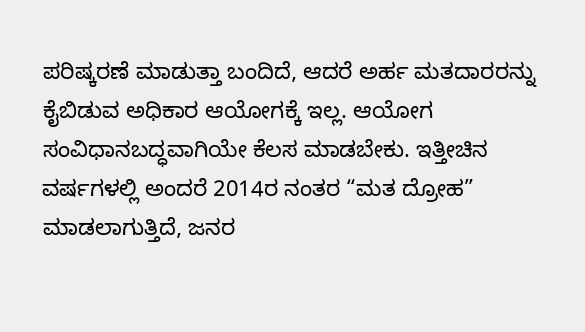ಪರಿಷ್ಕರಣೆ ಮಾಡುತ್ತಾ ಬಂದಿದೆ, ಆದರೆ ಅರ್ಹ ಮತದಾರರನ್ನು ಕೈಬಿಡುವ ಅಧಿಕಾರ ಆಯೋಗಕ್ಕೆ ಇಲ್ಲ. ಆಯೋಗ ಸಂವಿಧಾನಬದ್ಧವಾಗಿಯೇ ಕೆಲಸ ಮಾಡಬೇಕು. ಇತ್ತೀಚಿನ ವರ್ಷಗಳಲ್ಲಿ ಅಂದರೆ 2014ರ ನಂತರ “ಮತ ದ್ರೋಹ” ಮಾಡಲಾಗುತ್ತಿದೆ, ಜನರ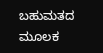ಬಹುಮತದ ಮೂಲಕ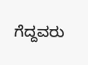ಗೆದ್ದವರು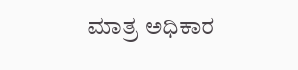ಮಾತ್ರ ಅಧಿಕಾರ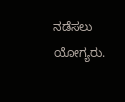ನಡೆಸಲು ಯೋಗ್ಯರು.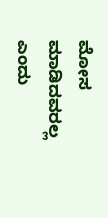ಮೋಸ ಮಾಡಿದವರಲ್ಲ ಎಂದು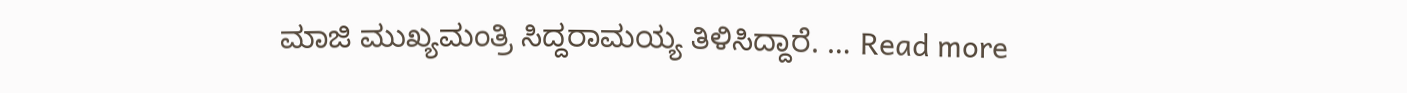ಮಾಜಿ ಮುಖ್ಯಮಂತ್ರಿ ಸಿದ್ದರಾಮಯ್ಯ ತಿಳಿಸಿದ್ದಾರೆ. … Read more